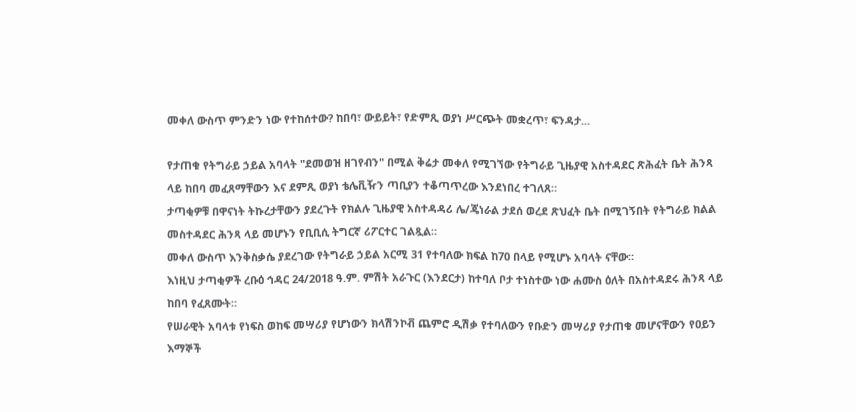መቀለ ውስጥ ምንድን ነው የተከሰተው? ከበባ፣ ውይይት፣ የድምጺ ወያነ ሥርጭት መቋረጥ፣ ፍንዳታ...

የታጠቁ የትግራይ ኃይል አባላት "ደመወዝ ዘገየብን" በሚል ቅሬታ መቀለ የሚገኘው የትግራይ ጊዜያዊ አስተዳደር ጽሕፈት ቤት ሕንጻ ላይ ከበባ መፈጸማቸውን እና ደምጺ ወያነ ቴሌቪዥን ጣቢያን ተቆጣጥረው እንደነበረ ተገለጸ።
ታጣቂዎቹ በዋናነት ትኩረታቸውን ያደረጉት የክልሉ ጊዜያዊ አስተዳዳሪ ሌ/ጄነራል ታደሰ ወረደ ጽህፈት ቤት በሚገኝበት የትግራይ ክልል መስተዳደር ሕንጻ ላይ መሆኑን የቢቢሲ ትግርኛ ሪፖርተር ገልጿል።
መቀለ ውስጥ እንቅስቃሴ ያደረገው የትግራይ ኃይል አርሚ 31 የተባለው ክፍል ከ70 በላይ የሚሆኑ አባላት ናቸው።
እነዚህ ታጣቂዎች ረቡዕ ኅዳር 24/2018 ዓ.ም. ምሽት አራጉር (እንደርታ) ከተባለ ቦታ ተነስተው ነው ሐሙስ ዕለት በአስተዳደሩ ሕንጻ ላይ ከበባ የፈጸሙት።
የሠራዊት አባላቱ የነፍስ ወከፍ መሣሪያ የሆነውን ክላሽንኮቭ ጨምሮ ዲሽቃ የተባለውን የቡድን መሣሪያ የታጠቁ መሆናቸውን የዐይን እማኞች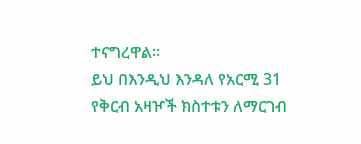ተናግረዋል።
ይህ በእንዲህ እንዳለ የአርሚ 31 የቅርብ አዛዦች ክስተቱን ለማርገብ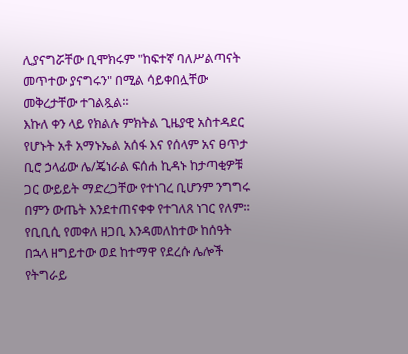ሊያናግሯቸው ቢሞክሩም "ከፍተኛ ባለሥልጣናት መጥተው ያናግሩን" በሚል ሳይቀበሏቸው መቅረታቸው ተገልጿል።
እኩለ ቀን ላይ የክልሉ ምክትል ጊዜያዊ አስተዳደር የሆኑት አቶ አማኑኤል አሰፋ እና የሰላም አና ፀጥታ ቢሮ ኃላፊው ሌ/ጄነራል ፍሰሐ ኪዳኑ ከታጣቂዎቹ ጋር ውይይት ማድረጋቸው የተነገረ ቢሆንም ንግግሩ በምን ውጤት እንደተጠናቀቀ የተገለጸ ነገር የለም።
የቢቢሲ የመቀለ ዘጋቢ እንዳመለከተው ከሰዓት በኋላ ዘግይተው ወደ ከተማዋ የደረሱ ሌሎች የትግራይ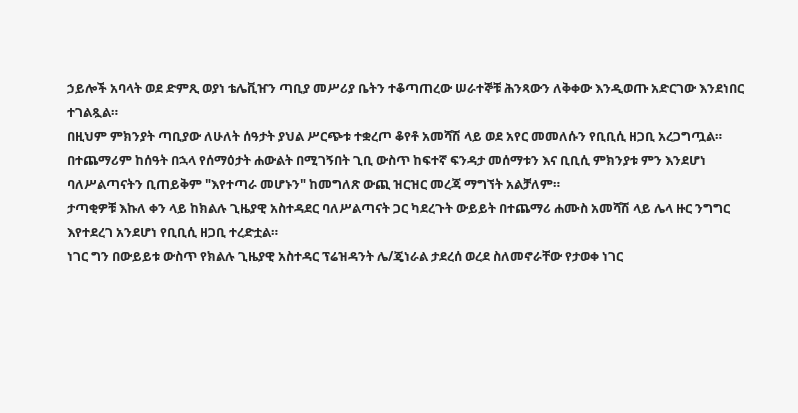ኃይሎች አባላት ወደ ድምጺ ወያነ ቴሌቪዠን ጣቢያ መሥሪያ ቤትን ተቆጣጠረው ሠራተኞቹ ሕንጻውን ለቅቀው እንዲወጡ አድርገው እንደነበር ተገልጿል።
በዚህም ምክንያት ጣቢያው ለሁለት ሰዓታት ያህል ሥርጭቱ ተቋረጦ ቆየቶ አመሻሽ ላይ ወደ አየር መመለሱን የቢቢሲ ዘጋቢ አረጋግጧል።
በተጨማሪም ከሰዓት በኋላ የሰማዕታት ሐውልት በሚገኝበት ጊቢ ውስጥ ከፍተኛ ፍንዳታ መሰማቱን እና ቢቢሲ ምክንያቱ ምን እንደሆነ ባለሥልጣናትን ቢጠይቅም "እየተጣራ መሆኑን" ከመግለጽ ውጪ ዝርዝር መረጃ ማግኘት አልቻለም።
ታጣቂዎቹ እኩለ ቀን ላይ ከክልሉ ጊዜያዊ አስተዳደር ባለሥልጣናት ጋር ካደረጉት ውይይት በተጨማሪ ሐሙስ አመሻሽ ላይ ሌላ ዙር ንግግር እየተደረገ አንደሆነ የቢቢሲ ዘጋቢ ተረድቷል።
ነገር ግን በውይይቱ ውስጥ የክልሉ ጊዜያዊ አስተዳር ፕሬዝዳንት ሌ/ጄነራል ታደረሰ ወረደ ስለመኖራቸው የታወቀ ነገር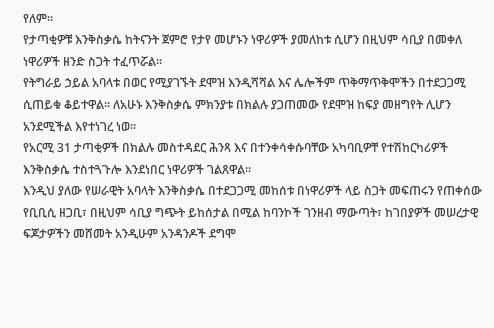የለም።
የታጣቂዎቹ እንቅስቃሴ ከትናንት ጀምሮ የታየ መሆኑን ነዋሪዎች ያመለከቱ ሲሆን በዚህም ሳቢያ በመቀለ ነዋሪዎች ዘንድ ስጋት ተፈጥሯል።
የትግራይ ኃይል አባላቱ በወር የሚያገኙት ደሞዝ እንዲሻሻል እና ሌሎችም ጥቅማጥቅሞችን በተደጋጋሚ ሲጠይቁ ቆይተዋል። ለአሁኑ እንቅስቃሴ ምክንያቱ በክልሉ ያጋጠመው የደሞዝ ከፍያ መዘግየት ሊሆን አንደሚችል እየተነገረ ነወ።
የአርሚ 31 ታጣቂዎች በክልሉ መስተዳደር ሕንጻ እና በተንቀሳቀሱባቸው አካባቢዎቸ የተሽከርካሪዎች እንቅስቃሴ ተስተጓጉሎ እንደነበር ነዋሪዎች ገልጸዋል።
እንዲህ ያለው የሠራዊት አባላት እንቅስቃሴ በተደጋጋሚ መከሰቱ በነዋሪዎች ላይ ስጋት መፍጠሩን የጠቀሰው የቢቢሲ ዘጋቢ፣ በዚህም ሳቢያ ግጭት ይከሰታል በሚል ከባንኮች ገንዘብ ማውጣት፣ ከገበያዎች መሠረታዊ ፍጆታዎችን መሸመት አንዲሁም አንዳንዶች ደግሞ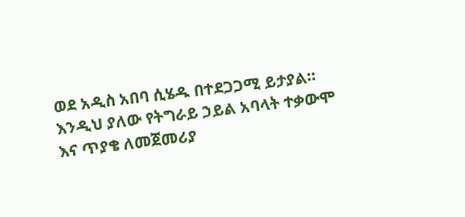ወደ አዲስ አበባ ሲሄዱ በተደጋጋሚ ይታያል።
እንዲህ ያለው የትግራይ ኃይል አባላት ተቃውሞ እና ጥያቄ ለመጀመሪያ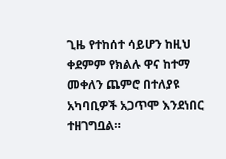ጊዜ የተከሰተ ሳይሆን ከዚህ ቀደምም የክልሉ ዋና ከተማ መቀለን ጨምሮ በተለያዩ አካባቢዎች አጋጥሞ እንደነበር ተዘገግቧል።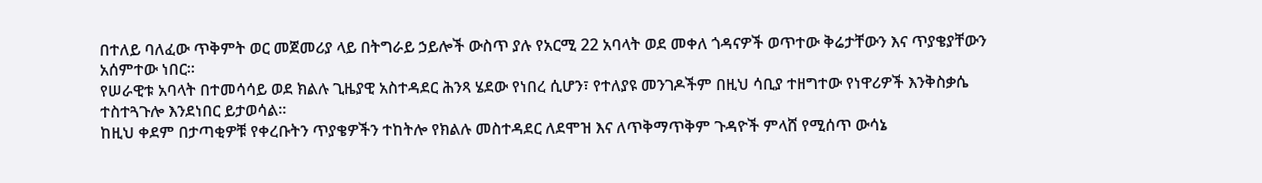በተለይ ባለፈው ጥቅምት ወር መጀመሪያ ላይ በትግራይ ኃይሎች ውስጥ ያሉ የአርሚ 22 አባላት ወደ መቀለ ጎዳናዎች ወጥተው ቅሬታቸውን እና ጥያቄያቸውን አሰምተው ነበር።
የሠራዊቱ አባላት በተመሳሳይ ወደ ክልሉ ጊዜያዊ አስተዳደር ሕንጻ ሄደው የነበረ ሲሆን፣ የተለያዩ መንገዶችም በዚህ ሳቢያ ተዘግተው የነዋሪዎች እንቅስቃሴ ተስተጓጉሎ እንደነበር ይታወሳል።
ከዚህ ቀደም በታጣቂዎቹ የቀረቡትን ጥያቄዎችን ተከትሎ የክልሉ መስተዳደር ለደሞዝ እና ለጥቅማጥቅም ጉዳዮች ምላሸ የሚሰጥ ውሳኔ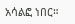አሳልፎ ነበር።